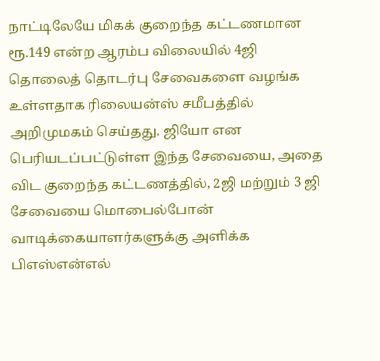நாட்டிலேயே மிகக் குறைந்த கட்டணமான ரூ.149 என்ற ஆரம்ப விலையில் 4ஜி தொலைத் தொடர்பு சேவைகளை வழங்க உள்ளதாக ரிலையன்ஸ் சமீபத்தில் அறிமுமகம் செய்தது. ஜியோ என பெரியடப்பட்டுள்ள இந்த சேவையை, அதை விட குறைந்த கட்டணத்தில், 2ஜி மற்றும் 3 ஜி சேவையை மொபைல்போன் வாடிக்கையாளர்களுக்கு அளிக்க பிஎஸ்என்எல்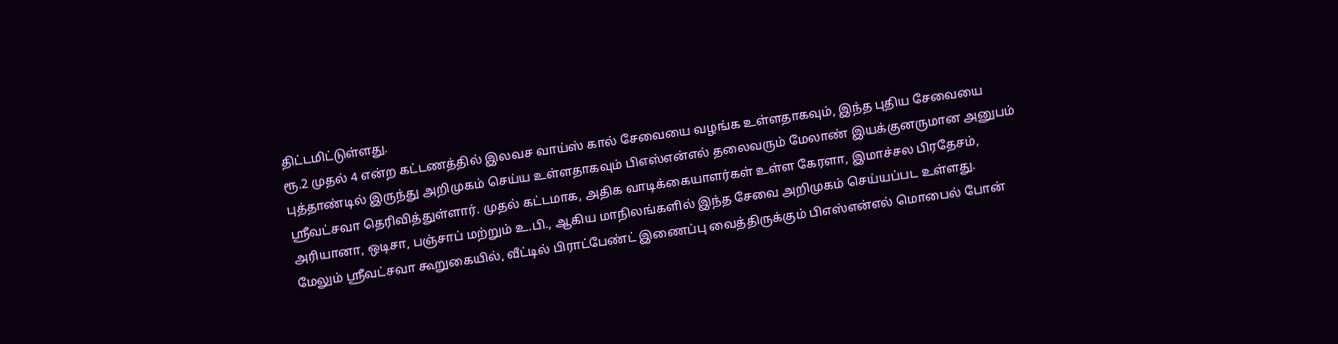திட்டமிட்டுள்ளது.
ரூ.2 முதல் 4 என்ற கட்டணத்தில் இலவச வாய்ஸ் கால் சேவையை வழங்க உள்ளதாகவும், இந்த புதிய சேவையை புத்தாண்டில் இருந்து அறிமுகம் செய்ய உள்ளதாகவும் பிஎஸ்என்எல் தலைவரும் மேலாண் இயக்குனருமான அனுபம் ஸ்ரீவட்சவா தெரிவித்துள்ளார். முதல் கட்டமாக, அதிக வாடிக்கையாளர்கள் உள்ள கேரளா, இமாச்சல பிரதேசம், அரியானா, ஒடிசா, பஞ்சாப் மற்றும் உ.பி., ஆகிய மாநிலங்களில் இந்த சேவை அறிமுகம் செய்யப்பட உள்ளது.
மேலும் ஸ்ரீவட்சவா கூறுகையில், வீட்டில் பிராட்பேண்ட் இணைப்பு வைத்திருக்கும் பிஎஸ்என்எல் மொபைல் போன்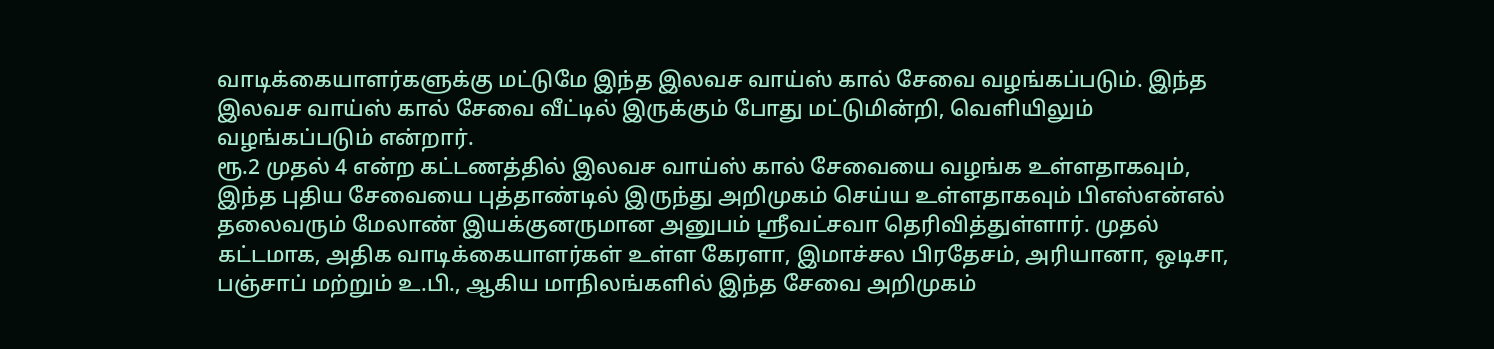வாடிக்கையாளர்களுக்கு மட்டுமே இந்த இலவச வாய்ஸ் கால் சேவை வழங்கப்படும். இந்த இலவச வாய்ஸ் கால் சேவை வீட்டில் இருக்கும் போது மட்டுமின்றி, வெளியிலும் வழங்கப்படும் என்றார்.
ரூ.2 முதல் 4 என்ற கட்டணத்தில் இலவச வாய்ஸ் கால் சேவையை வழங்க உள்ளதாகவும், இந்த புதிய சேவையை புத்தாண்டில் இருந்து அறிமுகம் செய்ய உள்ளதாகவும் பிஎஸ்என்எல் தலைவரும் மேலாண் இயக்குனருமான அனுபம் ஸ்ரீவட்சவா தெரிவித்துள்ளார். முதல் கட்டமாக, அதிக வாடிக்கையாளர்கள் உள்ள கேரளா, இமாச்சல பிரதேசம், அரியானா, ஒடிசா, பஞ்சாப் மற்றும் உ.பி., ஆகிய மாநிலங்களில் இந்த சேவை அறிமுகம்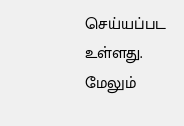செய்யப்பட உள்ளது.
மேலும்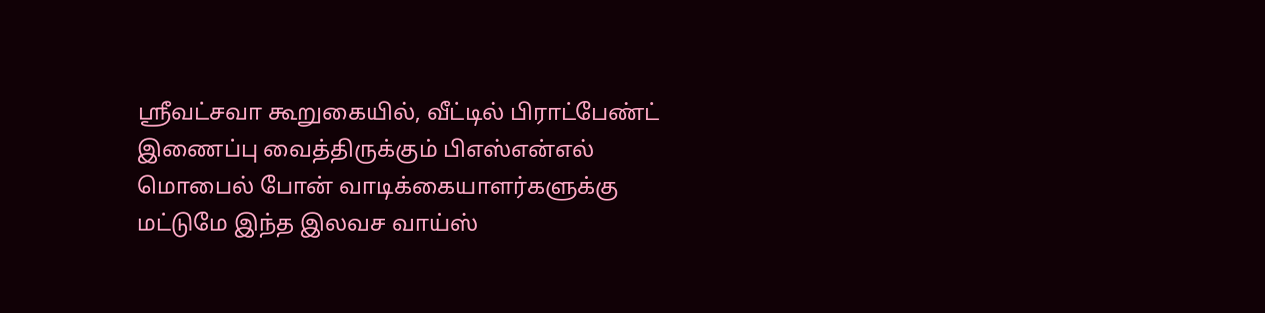ஸ்ரீவட்சவா கூறுகையில், வீட்டில் பிராட்பேண்ட் இணைப்பு வைத்திருக்கும் பிஎஸ்என்எல் மொபைல் போன் வாடிக்கையாளர்களுக்கு மட்டுமே இந்த இலவச வாய்ஸ்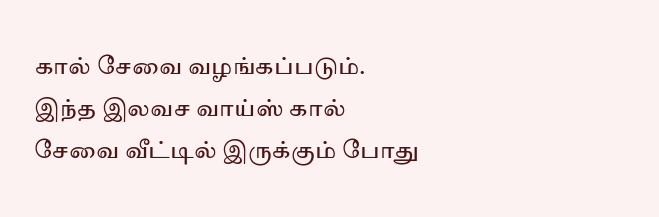கால் சேவை வழங்கப்படும். இந்த இலவச வாய்ஸ் கால் சேவை வீட்டில் இருக்கும் போது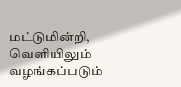மட்டுமின்றி, வெளியிலும் வழங்கப்படும்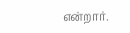என்றார்.